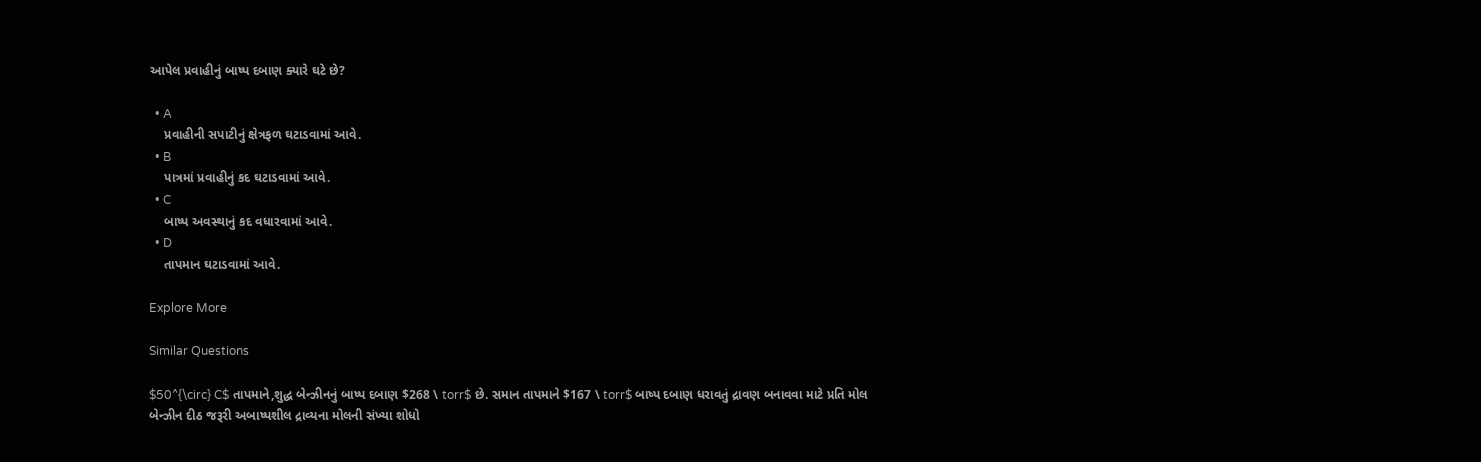આપેલ પ્રવાહીનું બાષ્પ દબાણ ક્યારે ઘટે છે?

  • A
    પ્રવાહીની સપાટીનું ક્ષેત્રફળ ઘટાડવામાં આવે.
  • B
    પાત્રમાં પ્રવાહીનું કદ ઘટાડવામાં આવે.
  • C
    બાષ્પ અવસ્થાનું કદ વધારવામાં આવે.
  • D
    તાપમાન ઘટાડવામાં આવે.

Explore More

Similar Questions

$50^{\circ} C$ તાપમાને,શુદ્ધ બેન્ઝીનનું બાષ્પ દબાણ $268 \ torr$ છે. સમાન તાપમાને $167 \ torr$ બાષ્પ દબાણ ધરાવતું દ્રાવણ બનાવવા માટે પ્રતિ મોલ બેન્ઝીન દીઠ જરૂરી અબાષ્પશીલ દ્રાવ્યના મોલની સંખ્યા શોધો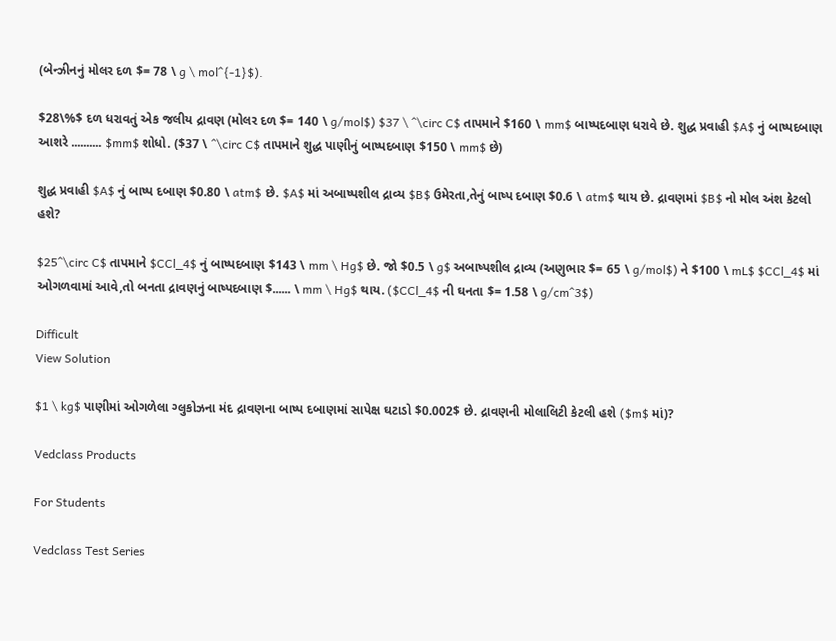(બેન્ઝીનનું મોલર દળ $= 78 \ g \ mol^{-1}$).

$28\%$ દળ ધરાવતું એક જલીય દ્રાવણ (મોલર દળ $= 140 \ g/mol$) $37 \ ^\circ C$ તાપમાને $160 \ mm$ બાષ્પદબાણ ધરાવે છે. શુદ્ધ પ્રવાહી $A$ નું બાષ્પદબાણ આશરે .......... $mm$ શોધો. ($37 \ ^\circ C$ તાપમાને શુદ્ધ પાણીનું બાષ્પદબાણ $150 \ mm$ છે)

શુદ્ધ પ્રવાહી $A$ નું બાષ્પ દબાણ $0.80 \ atm$ છે. $A$ માં અબાષ્પશીલ દ્રાવ્ય $B$ ઉમેરતા,તેનું બાષ્પ દબાણ $0.6 \ atm$ થાય છે. દ્રાવણમાં $B$ નો મોલ અંશ કેટલો હશે?

$25^\circ C$ તાપમાને $CCl_4$ નું બાષ્પદબાણ $143 \ mm \ Hg$ છે. જો $0.5 \ g$ અબાષ્પશીલ દ્રાવ્ય (અણુભાર $= 65 \ g/mol$) ને $100 \ mL$ $CCl_4$ માં ઓગળવામાં આવે,તો બનતા દ્રાવણનું બાષ્પદબાણ $...... \ mm \ Hg$ થાય. ($CCl_4$ ની ઘનતા $= 1.58 \ g/cm^3$)

Difficult
View Solution

$1 \ kg$ પાણીમાં ઓગળેલા ગ્લુકોઝના મંદ દ્રાવણના બાષ્પ દબાણમાં સાપેક્ષ ઘટાડો $0.002$ છે. દ્રાવણની મોલાલિટી કેટલી હશે ($m$ માં)?

Vedclass Products

For Students

Vedclass Test Series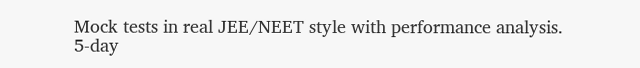Mock tests in real JEE/NEET style with performance analysis. 5-day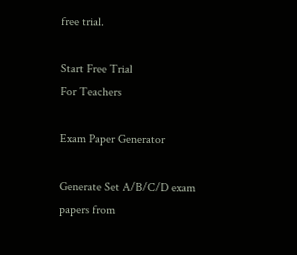free trial.

Start Free Trial
For Teachers

Exam Paper Generator

Generate Set A/B/C/D exam papers from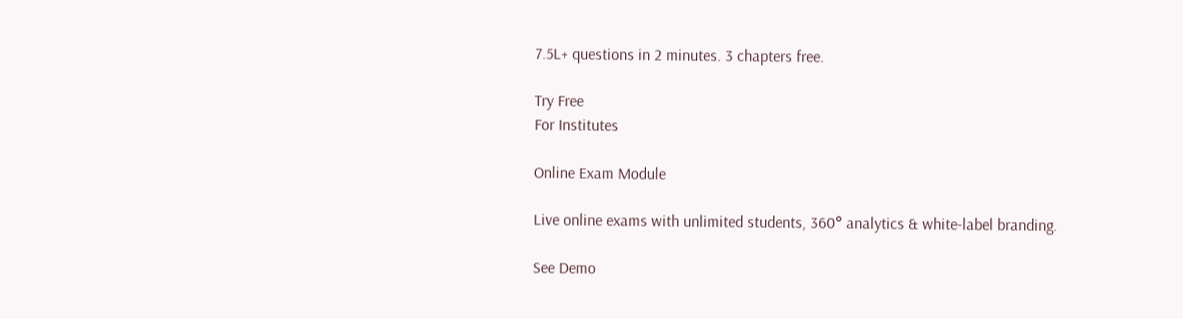7.5L+ questions in 2 minutes. 3 chapters free.

Try Free
For Institutes

Online Exam Module

Live online exams with unlimited students, 360° analytics & white-label branding.

See Demo